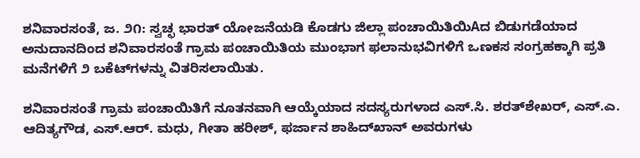ಶನಿವಾರಸಂತೆ, ಜ. ೨೧: ಸ್ವಚ್ಛ ಭಾರತ್ ಯೋಜನೆಯಡಿ ಕೊಡಗು ಜಿಲ್ಲಾ ಪಂಚಾಯಿತಿಯಿAದ ಬಿಡುಗಡೆಯಾದ ಅನುದಾನದಿಂದ ಶನಿವಾರಸಂತೆ ಗ್ರಾಮ ಪಂಚಾಯಿತಿಯ ಮುಂಭಾಗ ಫಲಾನುಭವಿಗಳಿಗೆ ಒಣಕಸ ಸಂಗ್ರಹಕ್ಕಾಗಿ ಪ್ರತಿ ಮನೆಗಳಿಗೆ ೨ ಬಕೆಟ್‌ಗಳನ್ನು ವಿತರಿಸಲಾಯಿತು.

ಶನಿವಾರಸಂತೆ ಗ್ರಾಮ ಪಂಚಾಯಿತಿಗೆ ನೂತನವಾಗಿ ಆಯ್ಕೆಯಾದ ಸದಸ್ಯರುಗಳಾದ ಎಸ್.ಸಿ. ಶರತ್‌ಶೇಖರ್, ಎಸ್.ಎ. ಆದಿತ್ಯಗೌಡ, ಎಸ್.ಆರ್. ಮಧು, ಗೀತಾ ಹರೀಶ್, ಫರ್ಜಾನ ಶಾಹಿದ್‌ಖಾನ್ ಅವರುಗಳು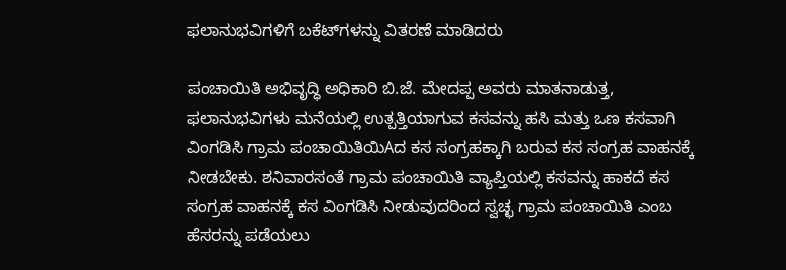ಫಲಾನುಭವಿಗಳಿಗೆ ಬಕೆಟ್‌ಗಳನ್ನು ವಿತರಣೆ ಮಾಡಿದರು

ಪಂಚಾಯಿತಿ ಅಭಿವೃದ್ಧಿ ಅಧಿಕಾರಿ ಬಿ.ಜೆ. ಮೇದಪ್ಪ ಅವರು ಮಾತನಾಡುತ್ತ, ಫಲಾನುಭವಿಗಳು ಮನೆಯಲ್ಲಿ ಉತ್ಪತ್ತಿಯಾಗುವ ಕಸವನ್ನು ಹಸಿ ಮತ್ತು ಒಣ ಕಸವಾಗಿ ವಿಂಗಡಿಸಿ ಗ್ರಾಮ ಪಂಚಾಯಿತಿಯಿAದ ಕಸ ಸಂಗ್ರಹಕ್ಕಾಗಿ ಬರುವ ಕಸ ಸಂಗ್ರಹ ವಾಹನಕ್ಕೆ ನೀಡಬೇಕು. ಶನಿವಾರಸಂತೆ ಗ್ರಾಮ ಪಂಚಾಯಿತಿ ವ್ಯಾಪ್ತಿಯಲ್ಲಿ ಕಸವನ್ನು ಹಾಕದೆ ಕಸ ಸಂಗ್ರಹ ವಾಹನಕ್ಕೆ ಕಸ ವಿಂಗಡಿಸಿ ನೀಡುವುದರಿಂದ ಸ್ವಚ್ಛ ಗ್ರಾಮ ಪಂಚಾಯಿತಿ ಎಂಬ ಹೆಸರನ್ನು ಪಡೆಯಲು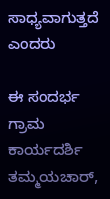ಸಾಧ್ಯವಾಗುತ್ತದೆ ಎಂದರು

ಈ ಸಂದರ್ಭ ಗ್ರಾಮ ಕಾರ್ಯದರ್ಶಿ ತಮ್ಮಯಚಾರ್,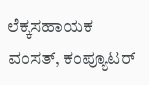ಲೆಕ್ಕಸಹಾಯಕ ವಂಸತ್, ಕಂಪ್ಯೂಟರ್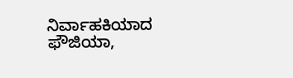ನಿರ್ವಾಹಕಿಯಾದ ಫೌಜಿಯಾ,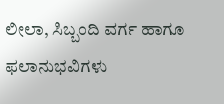ಲೀಲಾ, ಸಿಬ್ಬಂದಿ ವರ್ಗ ಹಾಗೂ ಫಲಾನುಭವಿಗಳು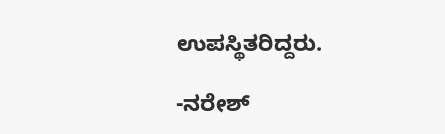ಉಪಸ್ಥಿತರಿದ್ದರು.

-ನರೇಶ್